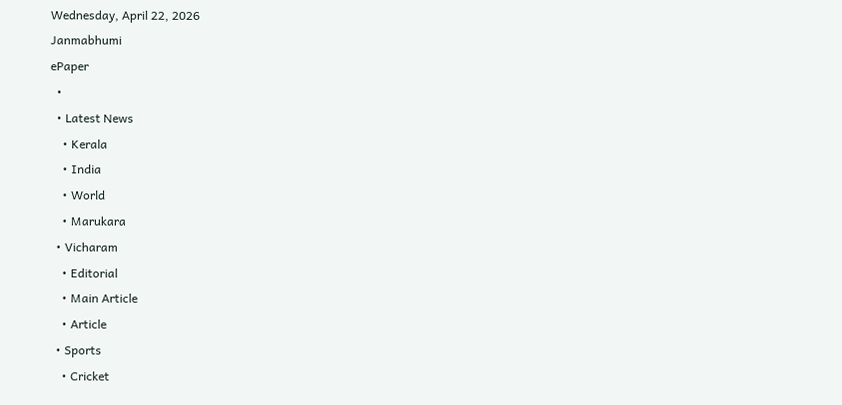Wednesday, April 22, 2026
Janmabhumi
ePaper
  •
  • Latest News
    • Kerala
    • India
    • World
    • Marukara
  • Vicharam
    • Editorial
    • Main Article
    • Article
  • Sports
    • Cricket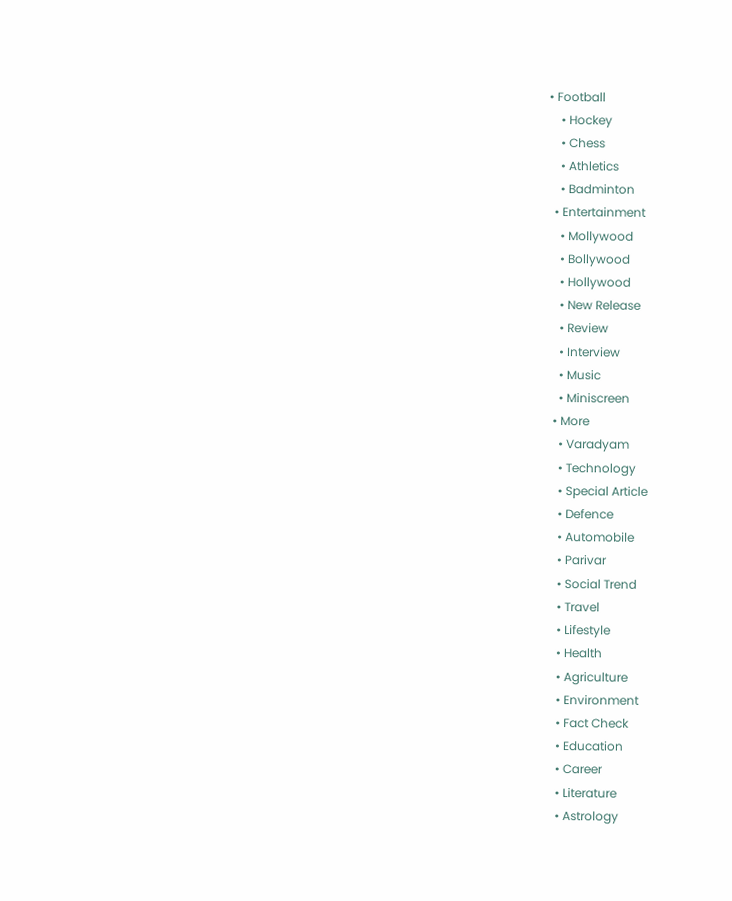• Football
    • Hockey
    • Chess
    • Athletics
    • Badminton
  • Entertainment
    • Mollywood
    • Bollywood
    • Hollywood
    • New Release
    • Review
    • Interview
    • Music
    • Miniscreen
  • More
    • Varadyam
    • Technology
    • Special Article
    • Defence
    • Automobile
    • Parivar
    • Social Trend
    • Travel
    • Lifestyle
    • Health
    • Agriculture
    • Environment
    • Fact Check
    • Education
    • Career
    • Literature
    • Astrology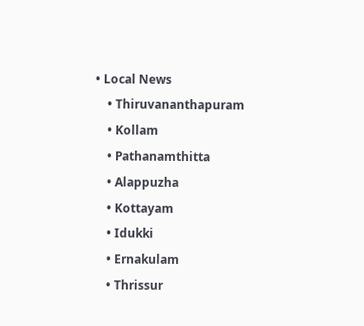• Local News
    • Thiruvananthapuram
    • Kollam
    • Pathanamthitta
    • Alappuzha
    • Kottayam
    • Idukki
    • Ernakulam
    • Thrissur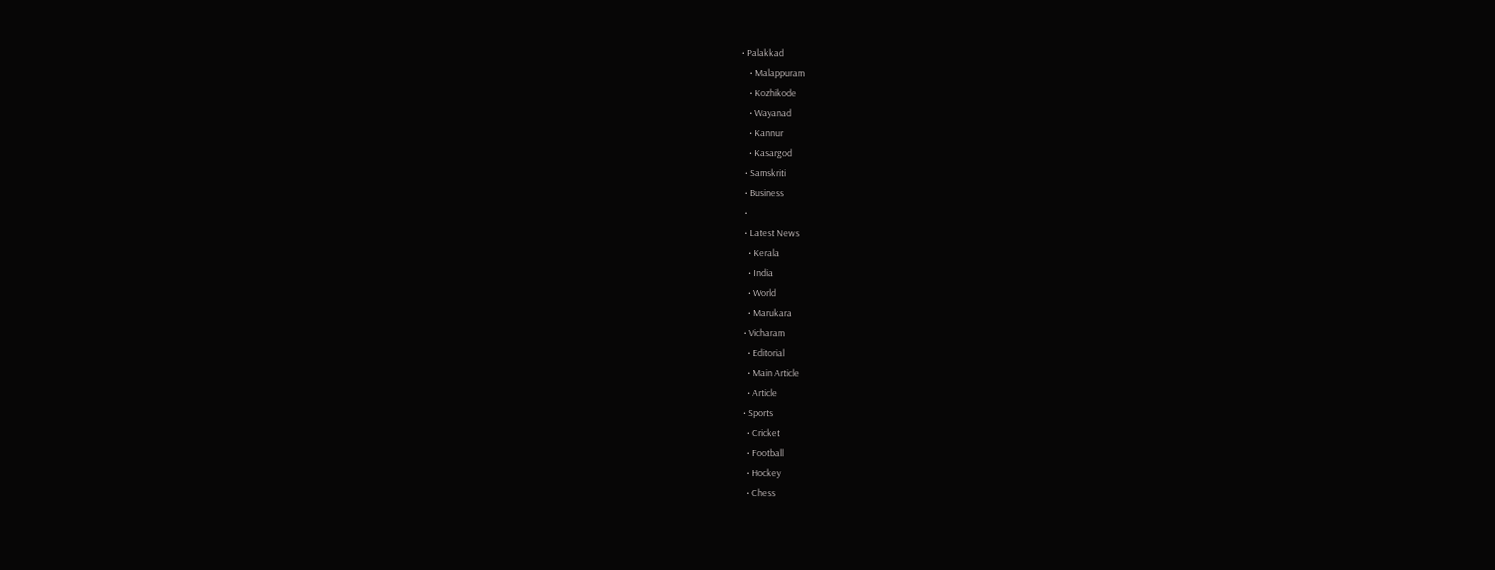• Palakkad
    • Malappuram
    • Kozhikode
    • Wayanad
    • Kannur
    • Kasargod
  • Samskriti
  • Business
  •
  • Latest News
    • Kerala
    • India
    • World
    • Marukara
  • Vicharam
    • Editorial
    • Main Article
    • Article
  • Sports
    • Cricket
    • Football
    • Hockey
    • Chess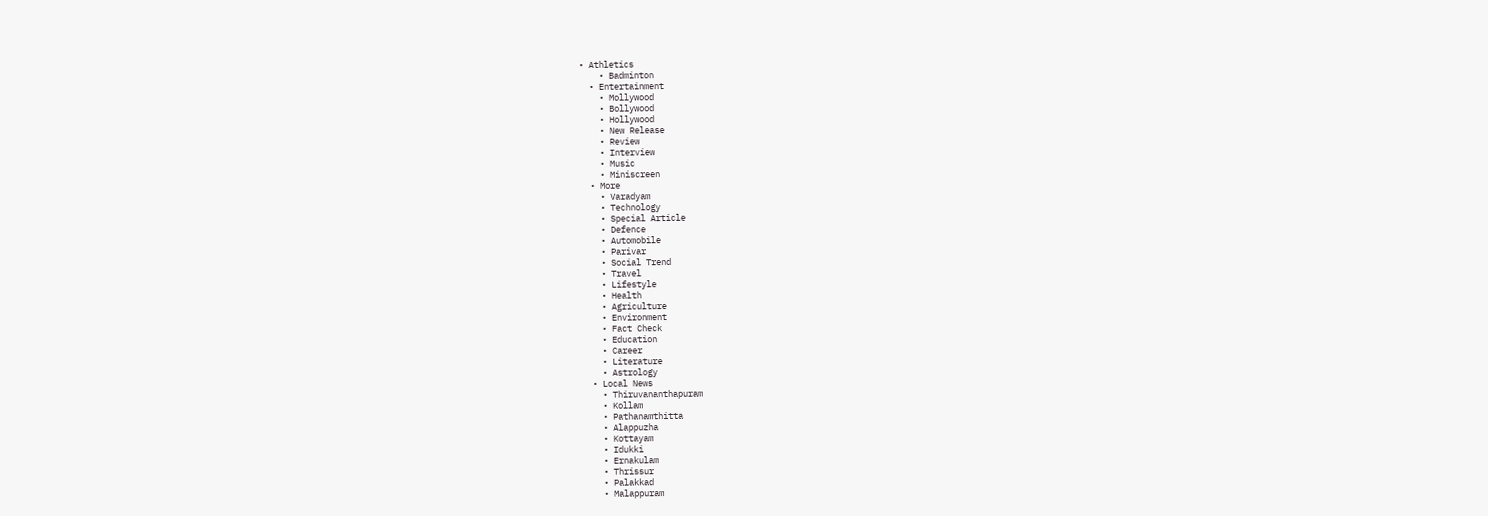• Athletics
    • Badminton
  • Entertainment
    • Mollywood
    • Bollywood
    • Hollywood
    • New Release
    • Review
    • Interview
    • Music
    • Miniscreen
  • More
    • Varadyam
    • Technology
    • Special Article
    • Defence
    • Automobile
    • Parivar
    • Social Trend
    • Travel
    • Lifestyle
    • Health
    • Agriculture
    • Environment
    • Fact Check
    • Education
    • Career
    • Literature
    • Astrology
  • Local News
    • Thiruvananthapuram
    • Kollam
    • Pathanamthitta
    • Alappuzha
    • Kottayam
    • Idukki
    • Ernakulam
    • Thrissur
    • Palakkad
    • Malappuram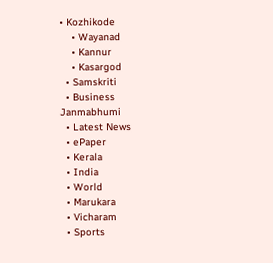• Kozhikode
    • Wayanad
    • Kannur
    • Kasargod
  • Samskriti
  • Business
Janmabhumi
  • Latest News
  • ePaper
  • Kerala
  • India
  • World
  • Marukara
  • Vicharam
  • Sports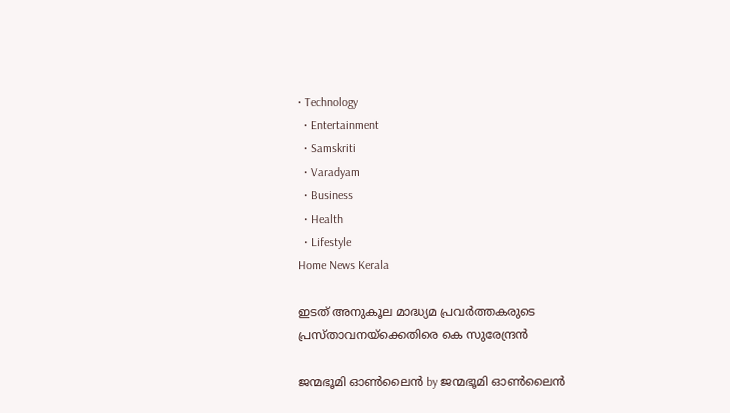• Technology
  • Entertainment
  • Samskriti
  • Varadyam
  • Business
  • Health
  • Lifestyle
Home News Kerala

ഇടത് അനുകൂല മാദ്ധ്യമ പ്രവര്‍ത്തകരുടെ പ്രസ്താവനയ്‌ക്കെതിരെ കെ സുരേന്ദ്രന്‍

ജന്മഭൂമി ഓണ്‍ലൈന്‍ by ജന്മഭൂമി ഓണ്‍ലൈന്‍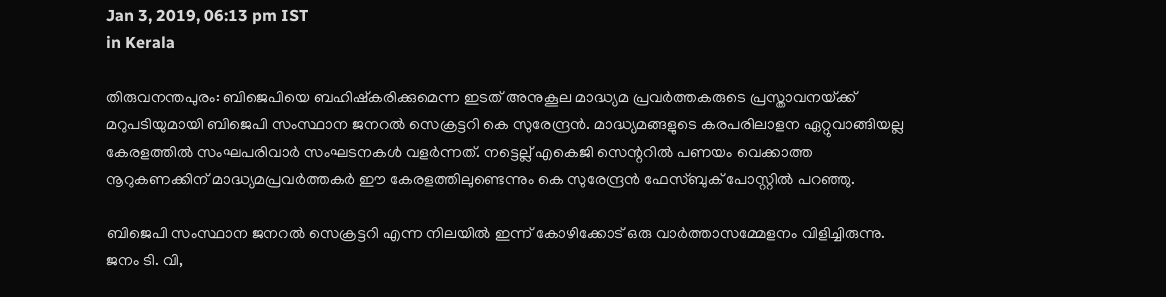Jan 3, 2019, 06:13 pm IST
in Kerala

തിരുവനന്തപുരം: ബിജെപിയെ ബഹിഷ്‌കരിക്കുമെന്ന ഇടത് അനുകൂല മാദ്ധ്യമ പ്രവര്‍ത്തകരുടെ പ്രസ്താവനയ്‌ക്ക് മറുപടിയുമായി ബിജെപി സംസ്ഥാന ജനറല്‍ സെക്രട്ടറി കെ സുരേന്ദ്രന്‍. മാദ്ധ്യമങ്ങളുടെ കരപരിലാളന ഏറ്റുവാങ്ങിയല്ല കേരളത്തില്‍ സംഘപരിവാര്‍ സംഘടനകള്‍ വളര്‍ന്നത്. നട്ടെല്ല് എകെജി സെന്ററില്‍ പണയം വെക്കാത്ത നൂറുകണക്കിന് മാദ്ധ്യമപ്രവര്‍ത്തകര്‍ ഈ കേരളത്തിലുണ്ടെന്നും കെ സുരേന്ദ്രന്‍ ഫേസ്ബുക് പോസ്റ്റില്‍ പറഞ്ഞു.

ബിജെപി സംസ്ഥാന ജനറല്‍ സെക്രട്ടറി എന്ന നിലയില്‍ ഇന്ന് കോഴിക്കോട് ഒരു വാര്‍ത്താസമ്മേളനം വിളിച്ചിരുന്നു. ജനം ടി. വി,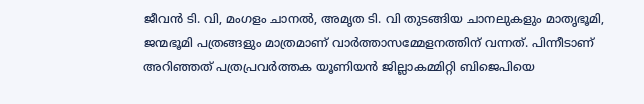ജീവന്‍ ടി. വി, മംഗളം ചാനല്‍, അമൃത ടി. വി തുടങ്ങിയ ചാനലുകളും മാതൃഭൂമി, ജന്മഭൂമി പത്രങ്ങളും മാത്രമാണ് വാര്‍ത്താസമ്മേളനത്തിന് വന്നത്. പിന്നീടാണ് അറിഞ്ഞത് പത്രപ്രവര്‍ത്തക യൂണിയന്‍ ജില്ലാകമ്മിറ്റി ബിജെപിയെ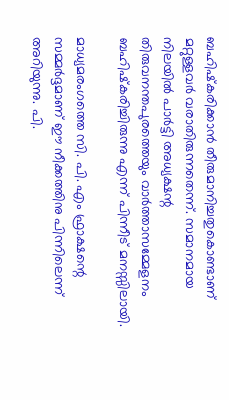ബഹിഷ്‌കരിക്കാന്‍ തീരുമാനിച്ചതുകൊണ്ടാണ് മറ്റുള്ളവര്‍ വരാതിരുന്നതെന്ന്. സമാനമായ നിലയില്‍ പാര്‍ട്ടി അധ്യക്ഷന്റ തിരുവനന്തപുരത്തെയും വാര്‍ത്താസമ്മേളനം ബഹിഷ്‌കരിച്ചിരുന്നു എന്ന് പിന്നീട് മനസ്സിലായി.

മാധ്യമരംഗത്തെ സി. പി. എം ഫ്രാക്ഷന്റെ സമ്മര്‍ദ്ദമാണ് ഈ നീക്കത്തിനു പിന്നിലെന്ന് അറിയുന്നു. പി.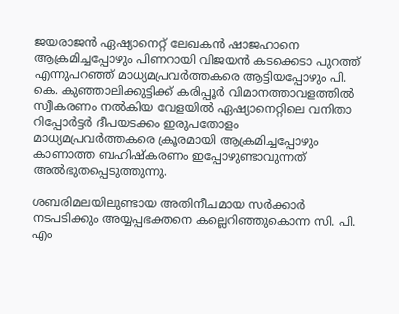ജയരാജന്‍ ഏഷ്യാനെറ്റ് ലേഖകന്‍ ഷാജഹാനെ ആക്രമിച്ചപ്പോഴും പിണറായി വിജയന്‍ കടക്കെടാ പുറത്ത് എന്നുപറഞ്ഞ് മാധ്യമപ്രവര്‍ത്തകരെ ആട്ടിയപ്പോഴും പി. കെ. കുഞ്ഞാലിക്കുട്ടിക്ക് കരിപ്പൂര്‍ വിമാനത്താവളത്തില്‍ സ്വീകരണം നല്‍കിയ വേളയില്‍ ഏഷ്യാനെറ്റിലെ വനിതാ റിപ്പോര്‍ട്ടര്‍ ദീപയടക്കം ഇരുപതോളം മാധ്യമപ്രവര്‍ത്തകരെ ക്രൂരമായി ആക്രമിച്ചപ്പോഴും കാണാത്ത ബഹിഷ്‌കരണം ഇപ്പോഴുണ്ടാവുന്നത് അല്‍ഭുതപ്പെടുത്തുന്നു.

ശബരിമലയിലുണ്ടായ അതിനീചമായ സര്‍ക്കാര്‍ നടപടിക്കും അയ്യപ്പഭക്തനെ കല്ലെറിഞ്ഞുകൊന്ന സി. പി. എം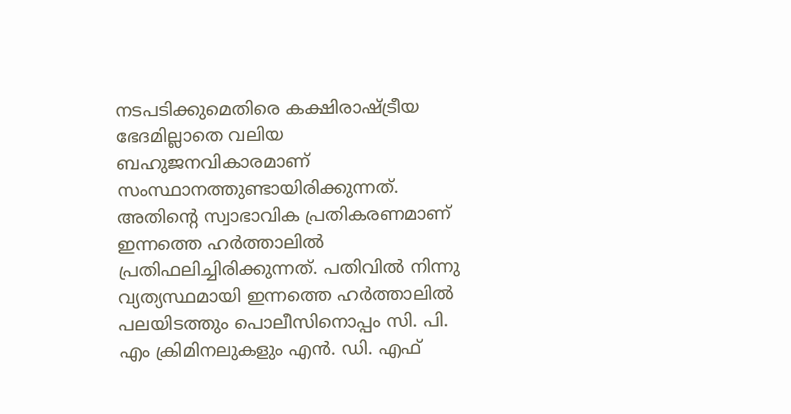നടപടിക്കുമെതിരെ കക്ഷിരാഷ്‌ട്രീയ ഭേദമില്ലാതെ വലിയ ബഹുജനവികാരമാണ് സംസ്ഥാനത്തുണ്ടായിരിക്കുന്നത്. അതിന്റെ സ്വാഭാവിക പ്രതികരണമാണ് ഇന്നത്തെ ഹര്‍ത്താലില്‍ പ്രതിഫലിച്ചിരിക്കുന്നത്. പതിവില്‍ നിന്നു വ്യത്യസ്ഥമായി ഇന്നത്തെ ഹര്‍ത്താലില്‍ പലയിടത്തും പൊലീസിനൊപ്പം സി. പി. എം ക്രിമിനലുകളും എന്‍. ഡി. എഫ്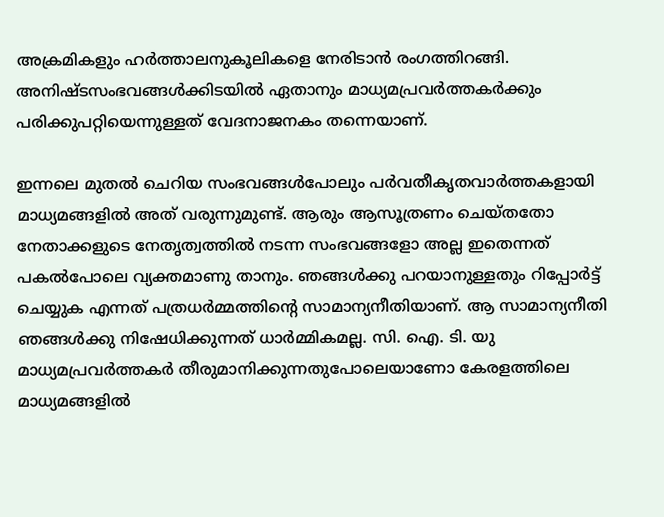അക്രമികളും ഹര്‍ത്താലനുകൂലികളെ നേരിടാന്‍ രംഗത്തിറങ്ങി. അനിഷ്ടസംഭവങ്ങള്‍ക്കിടയില്‍ ഏതാനും മാധ്യമപ്രവര്‍ത്തകര്‍ക്കും പരിക്കുപറ്റിയെന്നുള്ളത് വേദനാജനകം തന്നെയാണ്.

ഇന്നലെ മുതല്‍ ചെറിയ സംഭവങ്ങള്‍പോലും പര്‍വതീകൃതവാര്‍ത്തകളായി മാധ്യമങ്ങളില്‍ അത് വരുന്നുമുണ്ട്. ആരും ആസൂത്രണം ചെയ്തതോ നേതാക്കളുടെ നേതൃത്വത്തില്‍ നടന്ന സംഭവങ്ങളോ അല്ല ഇതെന്നത് പകല്‍പോലെ വ്യക്തമാണു താനും. ഞങ്ങള്‍ക്കു പറയാനുള്ളതും റിപ്പോര്‍ട്ട് ചെയ്യുക എന്നത് പത്രധര്‍മ്മത്തിന്റെ സാമാന്യനീതിയാണ്. ആ സാമാന്യനീതി ഞങ്ങള്‍ക്കു നിഷേധിക്കുന്നത് ധാര്‍മ്മികമല്ല. സി. ഐ. ടി. യു മാധ്യമപ്രവര്‍ത്തകര്‍ തീരുമാനിക്കുന്നതുപോലെയാണോ കേരളത്തിലെ മാധ്യമങ്ങളില്‍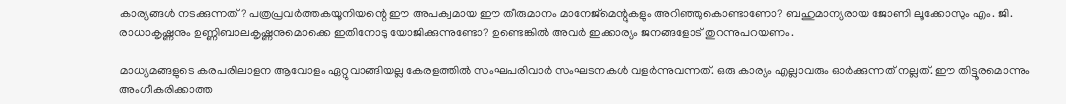കാര്യങ്ങള്‍ നടക്കുന്നത്? പത്രപ്രവര്‍ത്തകയൂനിയന്റെ ഈ അപക്വമായ ഈ തീരുമാനം മാനേജ്മെന്റുകളും അറിഞ്ഞുകൊണ്ടാണോ? ബഹുമാന്യരായ ജോണി ലൂക്കോസും എം. ജി. രാധാകൃഷ്ണനും ഉണ്ണിബാലകൃഷ്ണനുമൊക്കെ ഇതിനോടു യോജിക്കുന്നുണ്ടോ? ഉണ്ടെങ്കില്‍ അവര്‍ ഇക്കാര്യം ജനങ്ങളോട് തുറന്നുപറയണം.

മാധ്യമങ്ങളുടെ കരപരിലാളന ആവോളം ഏറ്റുവാങ്ങിയല്ല കേരളത്തില്‍ സംഘപരിവാര്‍ സംഘടനകള്‍ വളര്‍ന്നുവന്നത്. ഒരു കാര്യം എല്ലാവരും ഓര്‍ക്കുന്നത് നല്ലത്. ഈ തിട്ടൂരമൊന്നും അംഗീകരിക്കാത്ത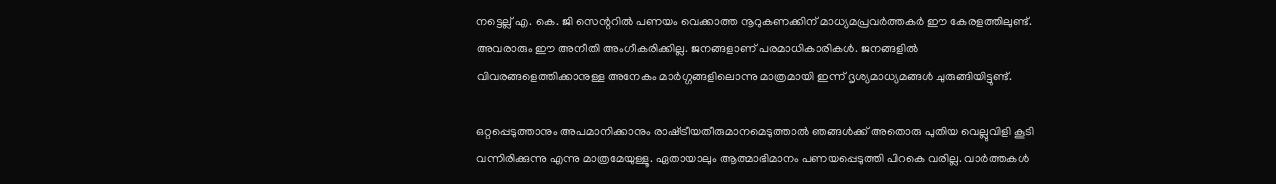നട്ടെല്ല് എ. കെ. ജി സെന്ററില്‍ പണയം വെക്കാത്ത നൂറുകണക്കിന് മാധ്യമപ്രവര്‍ത്തകര്‍ ഈ കേരളത്തിലുണ്ട്. അവരാരും ഈ അനീതി അംഗീകരിക്കില്ല. ജനങ്ങളാണ് പരമാധികാരികള്‍. ജനങ്ങളില്‍ വിവരങ്ങളെത്തിക്കാനുള്ള അനേകം മാര്‍ഗ്ഗങ്ങളിലൊന്നു മാത്രമായി ഇന്ന് ദൃശ്യമാധ്യമങ്ങള്‍ ചുരുങ്ങിയിട്ടുണ്ട്.

ഒറ്റപ്പെടുത്താനും അപമാനിക്കാനും രാഷ്‌ട്രീയതീരുമാനമെടുത്താല്‍ ഞങ്ങള്‍ക്ക് അതൊരു പുതിയ വെല്ലുവിളി കൂടി വന്നിരിക്കുന്നു എന്നു മാത്രമേയുള്ളൂ. ഏതായാലും ആത്മാഭിമാനം പണയപ്പെടുത്തി പിറകെ വരില്ല. വാര്‍ത്തകള്‍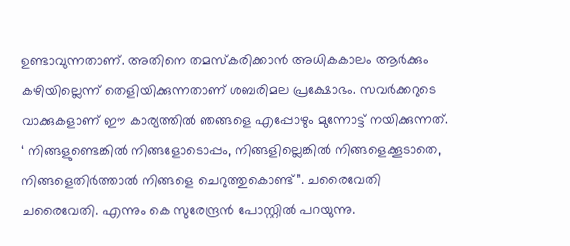ഉണ്ടാവുന്നതാണ്. അതിനെ തമസ്‌കരിക്കാന്‍ അധികകാലം ആര്‍ക്കും കഴിയില്ലെന്ന് തെളിയിക്കുന്നതാണ് ശബരിമല പ്രക്ഷോഭം. സവര്‍ക്കറുടെ വാക്കുകളാണ് ഈ കാര്യത്തില്‍ ഞങ്ങളെ എപ്പോഴും മുന്നോട്ട് നയിക്കുന്നത്. ‘ നിങ്ങളുണ്ടെങ്കില്‍ നിങ്ങളോടൊപ്പം, നിങ്ങളില്ലെങ്കില്‍ നിങ്ങളെക്കൂടാതെ, നിങ്ങളെതിര്‍ത്താല്‍ നിങ്ങളെ ചെറുത്തുകൊണ്ട്”. ചരൈവേതി ചരൈവേതി. എന്നും കെ സുരേന്ദ്രന്‍ പോസ്റ്റില്‍ പറയുന്നു.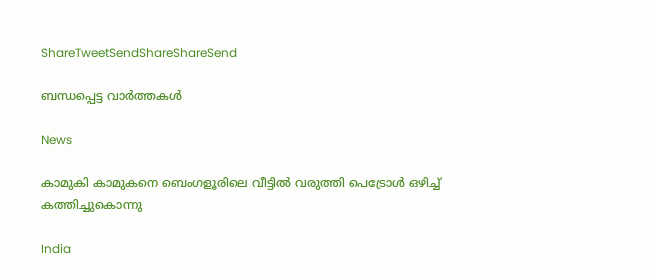ShareTweetSendShareShareSend

ബന്ധപ്പെട്ട വാര്‍ത്തകള്‍

News

കാമുകി കാമുകനെ ബെംഗളൂരിലെ വീട്ടിൽ വരുത്തി പെട്രോൾ ഒഴിച്ച് കത്തിച്ചുകൊന്നു

India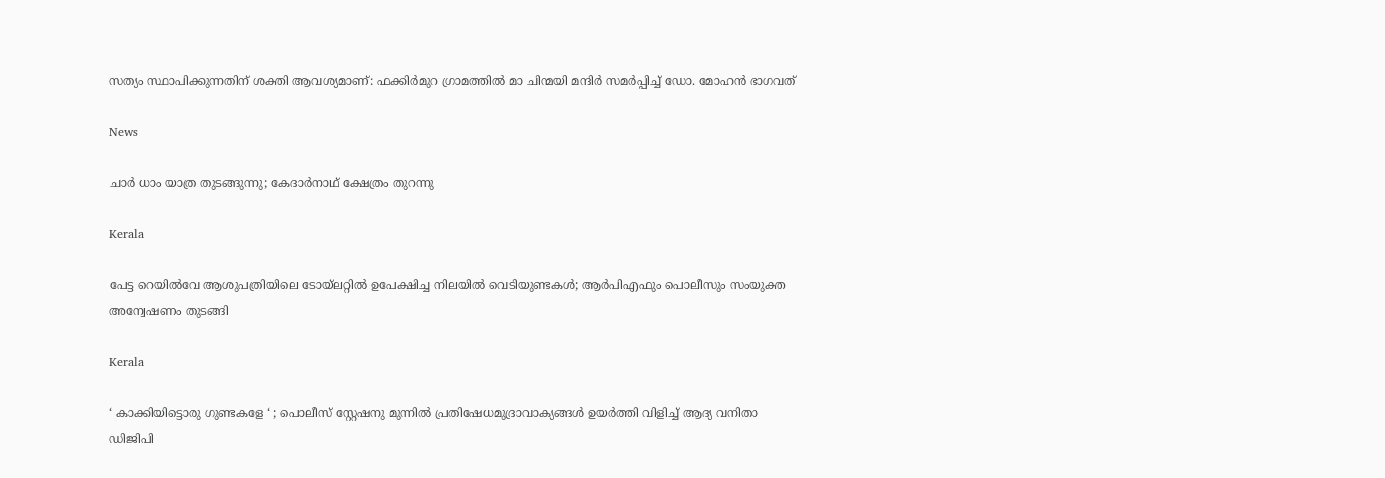സത്യം സ്ഥാപിക്കുന്നതിന് ശക്തി ആവശ്യമാണ്: ഫക്കിര്‍മുറ ഗ്രാമത്തില്‍ മാ ചിന്മയി മന്ദിര്‍ സമര്‍പ്പിച്ച് ഡോ. മോഹന്‍ ഭാഗവത്

News

ചാർ ധാം യാത്ര തുടങ്ങുന്നു; കേദാർനാഥ് ക്ഷേത്രം തുറന്നു

Kerala

പേട്ട റെയിൽവേ ആശുപത്രിയിലെ ടോയ്‌ലറ്റിൽ ഉപേക്ഷിച്ച നിലയിൽ വെടിയുണ്ടകൾ; ആർപിഎഫും പൊലീസും സംയുക്ത അന്വേഷണം തുടങ്ങി

Kerala

‘ കാക്കിയിട്ടൊരു ഗുണ്ടകളേ ‘ ; പൊലീസ് സ്റ്റേഷനു മുന്നിൽ പ്രതിഷേധമുദ്രാവാക്യങ്ങൾ ഉയർത്തി വിളിച്ച് ആദ്യ വനിതാ ഡിജിപി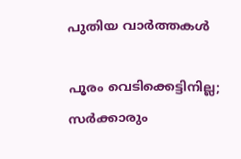പുതിയ വാര്‍ത്തകള്‍

പൂരം വെടിക്കെട്ടിനില്ല; സർക്കാരും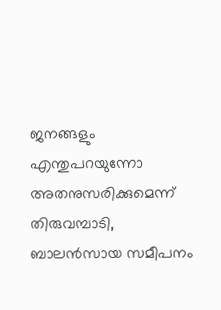ജനങ്ങളും എന്തുപറയുന്നോ അതനുസരിക്കുമെന്ന് തിരുവമ്പാടി, ബാലന്‍സായ സമീപനം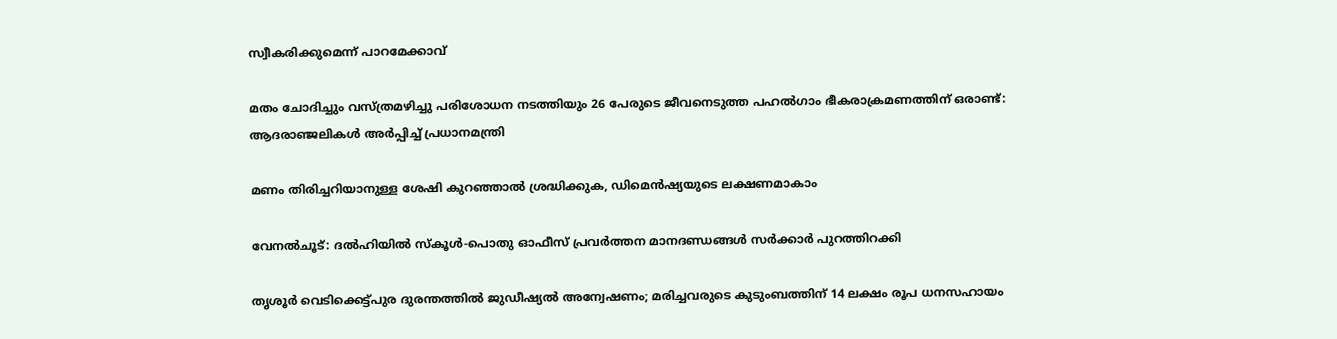സ്വീകരിക്കുമെന്ന് പാറമേക്കാവ്

മതം ചോദിച്ചും വസ്ത്രമഴിച്ചു പരിശോധന നടത്തിയും 26 പേരുടെ ജീവനെടുത്ത പഹൽഗാം ഭീകരാക്രമണത്തിന് ഒരാണ്ട്: ആദരാഞ്ജലികൾ അർപ്പിച്ച് പ്രധാനമന്ത്രി

മണം തിരിച്ചറിയാനുള്ള ശേഷി കുറഞ്ഞാൽ ശ്രദ്ധിക്കുക, ഡിമെൻഷ്യയുടെ ലക്ഷണമാകാം

വേനൽചൂട്: ദൽഹിയിൽ സ്‌കൂൾ-പൊതു ഓഫീസ് പ്രവർത്തന മാനദണ്ഡങ്ങൾ സർക്കാർ പുറത്തിറക്കി

തൃശൂർ വെടിക്കെട്ട്പുര ദുരന്തത്തിൽ ജുഡീഷ്യൽ അന്വേഷണം; മരിച്ചവരുടെ കുടുംബത്തിന് 14 ലക്ഷം രൂപ ധനസഹായം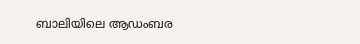ബാലിയിലെ ആഡംബര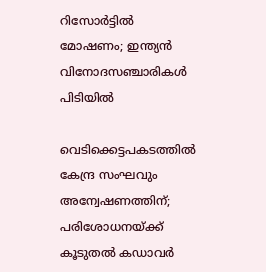റിസോർട്ടിൽ മോഷണം; ഇന്ത്യൻ വിനോദസഞ്ചാരികൾ പിടിയിൽ

വെടിക്കെട്ടപകടത്തിൽ കേന്ദ്ര സംഘവും അന്വേഷണത്തിന്; പരിശോധനയ്‌ക്ക് കൂടുതൽ കഡാവർ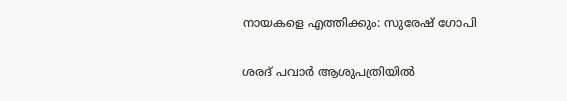നായകളെ എത്തിക്കും: സുരേഷ് ഗോപി

ശരദ് പവാർ ആശുപത്രിയിൽ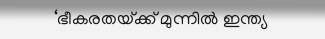‘ഭീകരതയ്‌ക്ക് മുന്നിൽ ഇന്ത്യ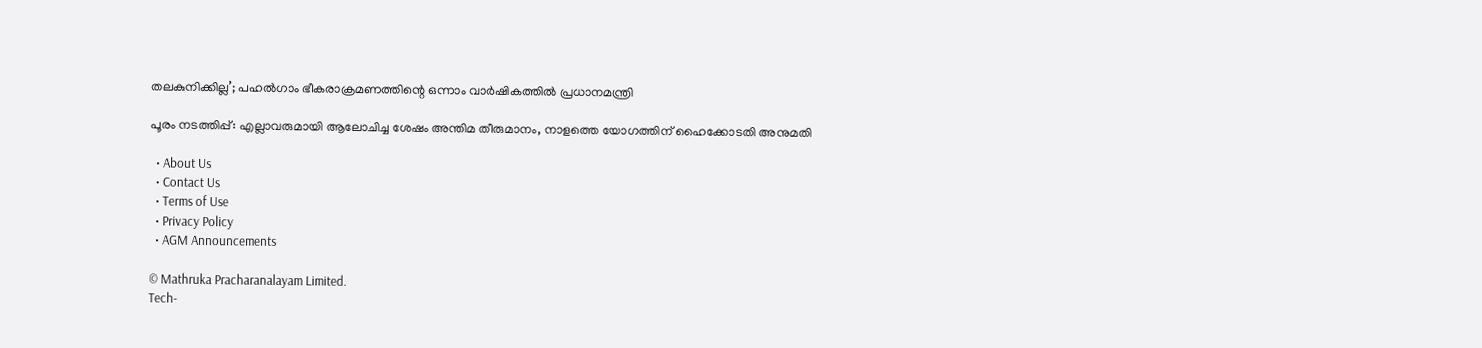തലകുനിക്കില്ല’; പഹൽഗാം ഭീകരാക്രമണത്തിന്റെ ഒന്നാം വാർഷികത്തിൽ പ്രധാനമന്ത്രി

പൂരം നടത്തിപ്പ്: എല്ലാവരുമായി ആലോചിച്ച ശേഷം അന്തിമ തീരുമാനം, നാളത്തെ യോഗത്തിന് ഹൈക്കോടതി അനുമതി

  • About Us
  • Contact Us
  • Terms of Use
  • Privacy Policy
  • AGM Announcements

© Mathruka Pracharanalayam Limited.
Tech-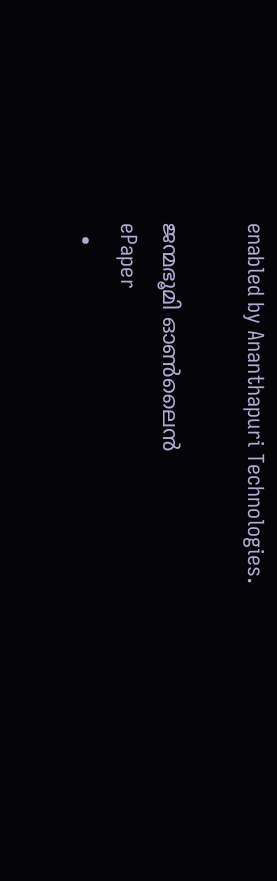enabled by Ananthapuri Technologies.

ജന്മഭൂമി ഓണ്‍ലൈന്‍
ePaper
  •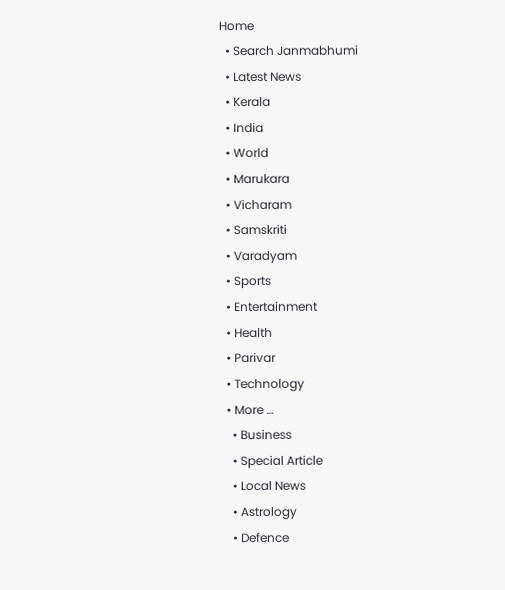Home
  • Search Janmabhumi
  • Latest News
  • Kerala
  • India
  • World
  • Marukara
  • Vicharam
  • Samskriti
  • Varadyam
  • Sports
  • Entertainment
  • Health
  • Parivar
  • Technology
  • More …
    • Business
    • Special Article
    • Local News
    • Astrology
    • Defence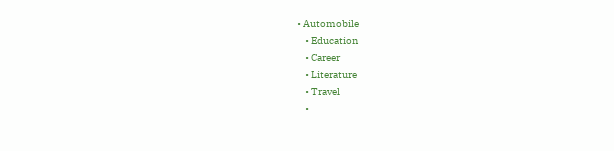• Automobile
    • Education
    • Career
    • Literature
    • Travel
    •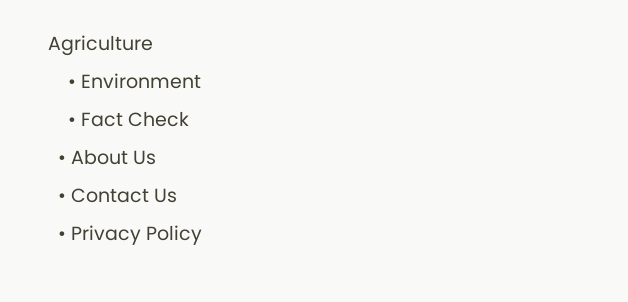Agriculture
    • Environment
    • Fact Check
  • About Us
  • Contact Us
  • Privacy Policy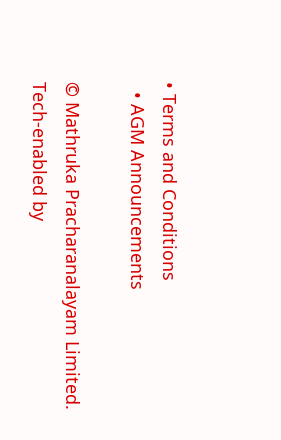• Terms and Conditions
  • AGM Announcements

© Mathruka Pracharanalayam Limited.
Tech-enabled by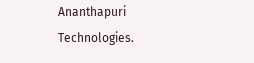Ananthapuri Technologies.